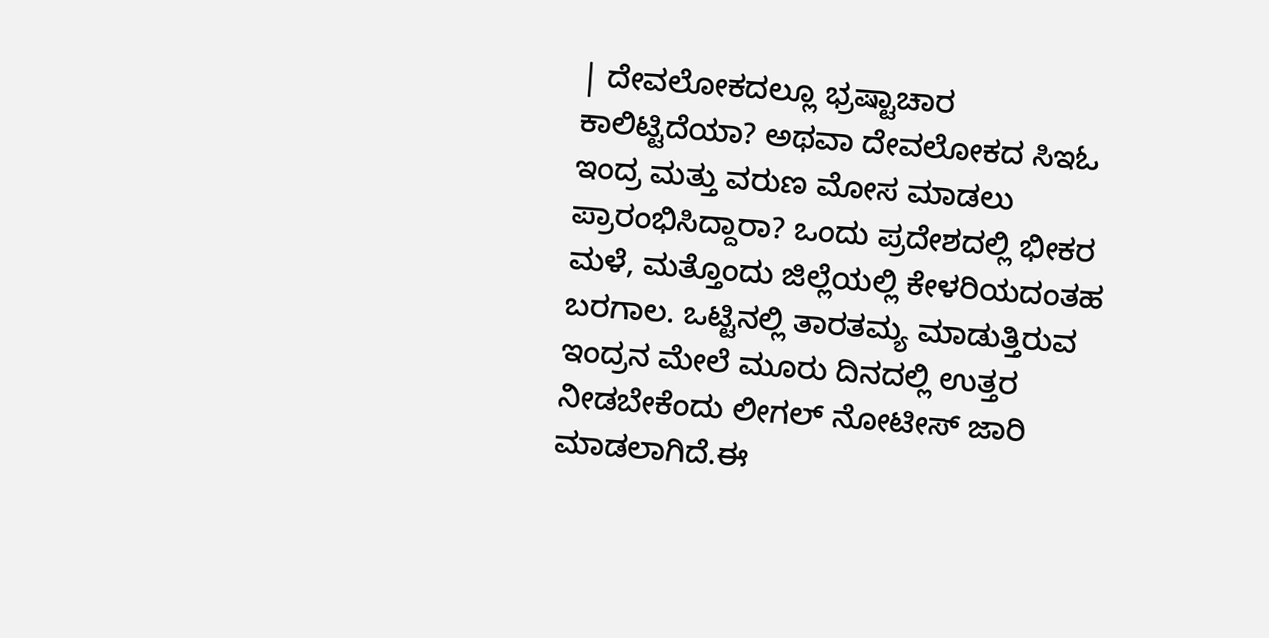| ದೇವಲೋಕದಲ್ಲೂ ಭ್ರಷ್ಟಾಚಾರ ಕಾಲಿಟ್ಟಿದೆಯಾ? ಅಥವಾ ದೇವಲೋಕದ ಸಿಇಓ ಇಂದ್ರ ಮತ್ತು ವರುಣ ಮೋಸ ಮಾಡಲು ಪ್ರಾರಂಭಿಸಿದ್ದಾರಾ? ಒಂದು ಪ್ರದೇಶದಲ್ಲಿ ಭೀಕರ ಮಳೆ, ಮತ್ತೊಂದು ಜಿಲ್ಲೆಯಲ್ಲಿ ಕೇಳರಿಯದಂತಹ ಬರಗಾಲ. ಒಟ್ಟಿನಲ್ಲಿ ತಾರತಮ್ಯ ಮಾಡುತ್ತಿರುವ ಇಂದ್ರನ ಮೇಲೆ ಮೂರು ದಿನದಲ್ಲಿ ಉತ್ತರ ನೀಡಬೇಕೆಂದು ಲೀಗಲ್ ನೋಟೀಸ್ ಜಾರಿ ಮಾಡಲಾಗಿದೆ.ಈ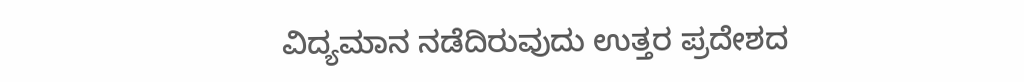ವಿದ್ಯಮಾನ ನಡೆದಿರುವುದು ಉತ್ತರ ಪ್ರದೇಶದ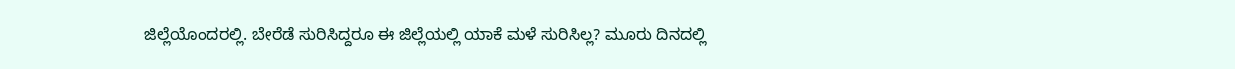ಜಿಲ್ಲೆಯೊಂದರಲ್ಲಿ. ಬೇರೆಡೆ ಸುರಿಸಿದ್ದರೂ ಈ ಜಿಲ್ಲೆಯಲ್ಲಿ ಯಾಕೆ ಮಳೆ ಸುರಿಸಿಲ್ಲ? ಮೂರು ದಿನದಲ್ಲಿ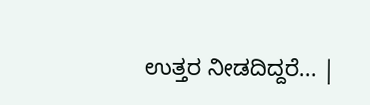ಉತ್ತರ ನೀಡದಿದ್ದರೆ... |